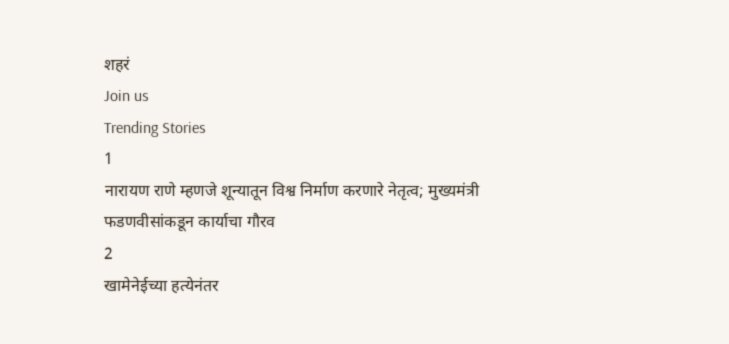शहरं
Join us
Trending Stories
1
नारायण राणे म्हणजे शून्यातून विश्व निर्माण करणारे नेतृत्व; मुख्यमंत्री फडणवीसांकडून कार्याचा गौरव
2
खामेनेईच्या हत्येनंतर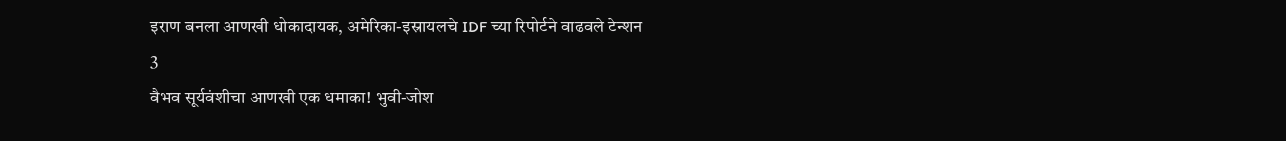इराण बनला आणखी धोकादायक, अमेरिका-इस्रायलचे IDF च्या रिपोर्टने वाढवले टेन्शन
3
वैभव सूर्यवंशीचा आणखी एक धमाका! भुवी-जोश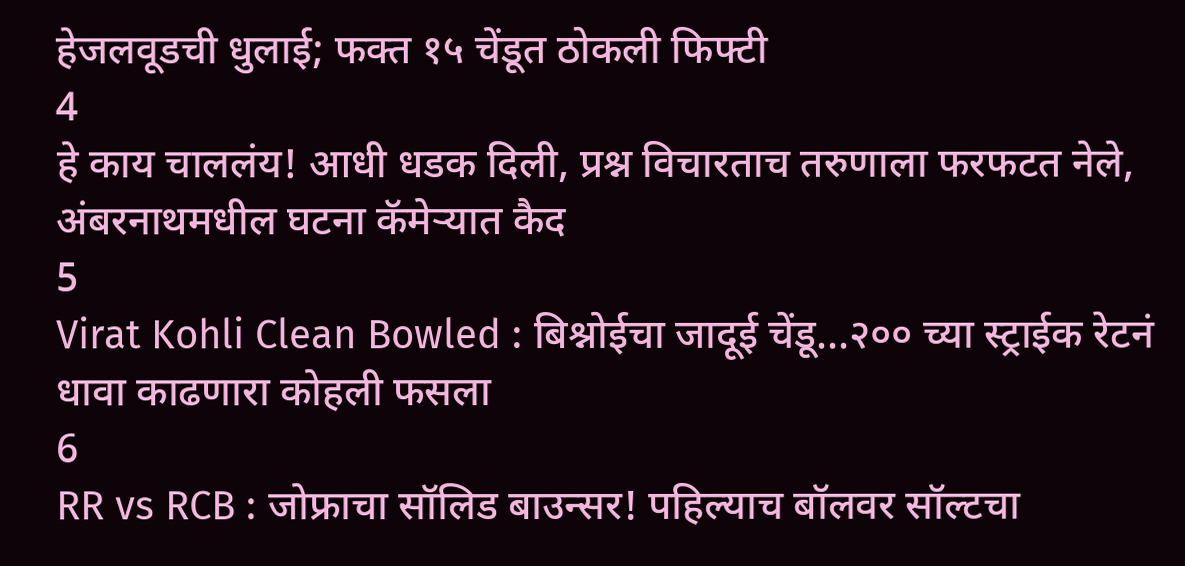हेजलवूडची धुलाई; फक्त १५ चेंडूत ठोकली फिफ्टी
4
हे काय चाललंय! आधी धडक दिली, प्रश्न विचारताच तरुणाला फरफटत नेले, अंबरनाथमधील घटना कॅमेऱ्यात कैद
5
Virat Kohli Clean Bowled : बिश्नोईचा जादूई चेंडू...२०० च्या स्ट्राईक रेटनं धावा काढणारा कोहली फसला
6
RR vs RCB : जोफ्राचा सॉलिड बाउन्सर! पहिल्याच बॉलवर सॉल्टचा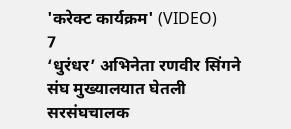'करेक्ट कार्यक्रम' (VIDEO)
7
‘धुरंधर’ अभिनेता रणवीर सिंगने संघ मुख्यालयात घेतली सरसंघचालक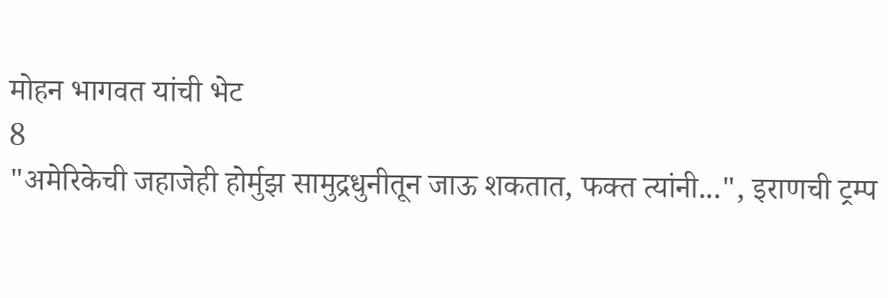मोहन भागवत यांची भेट
8
"अमेरिकेची जहाजेही होर्मुझ सामुद्रधुनीतून जाऊ शकतात, फक्त त्यांनी...", इराणची ट्रम्प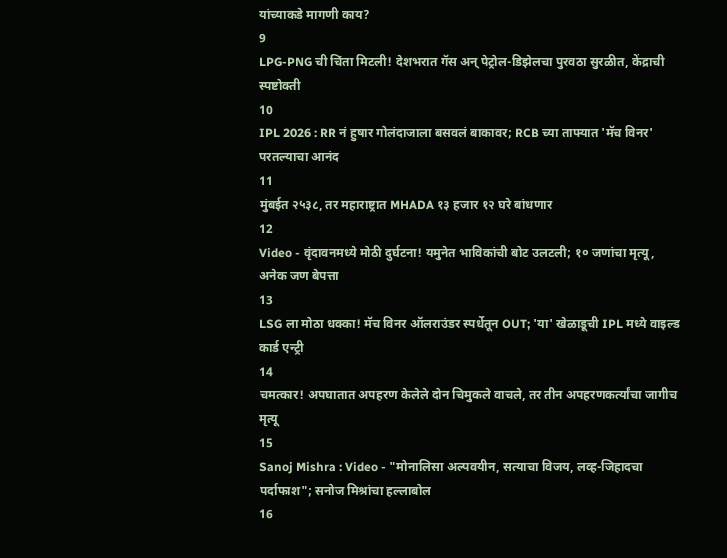यांच्याकडे मागणी काय?
9
LPG-PNG ची चिंता मिटली! देशभरात गॅस अन् पेट्रोल-डिझेलचा पुरवठा सुरळीत, केंद्राची स्पष्टोक्ती
10
IPL 2026 : RR नं हुषार गोलंदाजाला बसवलं बाकावर; RCB च्या ताफ्यात 'मॅच विनर' परतल्याचा आनंद
11
मुंबईत २५३८, तर महाराष्ट्रात MHADA १३ हजार १२ घरे बांधणार
12
Video - वृंदावनमध्ये मोठी दुर्घटना! यमुनेत भाविकांची बोट उलटली; १० जणांचा मृत्यू, अनेक जण बेपत्ता
13
LSG ला मोठा धक्का! मॅच विनर ऑलराउंडर स्पर्धेतून OUT; 'या' खेळाडूची IPL मध्ये वाइल्ड कार्ड एन्ट्री
14
चमत्कार! अपघातात अपहरण केलेले दोन चिमुकले वाचले, तर तीन अपहरणकर्त्यांचा जागीच मृत्यू
15
Sanoj Mishra : Video - "मोनालिसा अल्पवयीन, सत्याचा विजय, लव्ह-जिहादचा पर्दाफाश"; सनोज मिश्रांचा हल्लाबोल
16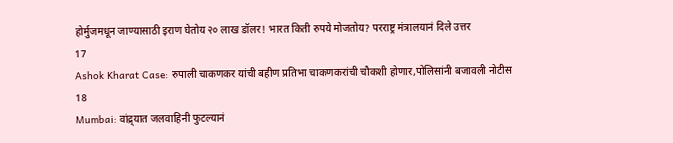होर्मुजमधून जाण्यासाठी इराण घेतोय २० लाख डॉलर! भारत किती रुपये मोजतोय? परराष्ट्र मंत्रालयानं दिले उत्तर
17
Ashok Kharat Case: रुपाली चाकणकर यांची बहीण प्रतिभा चाकणकरांची चौकशी होणार,पोलिसांनी बजावली नोटीस
18
Mumbai: वांद्र्यात जलवाहिनी फुटल्यानं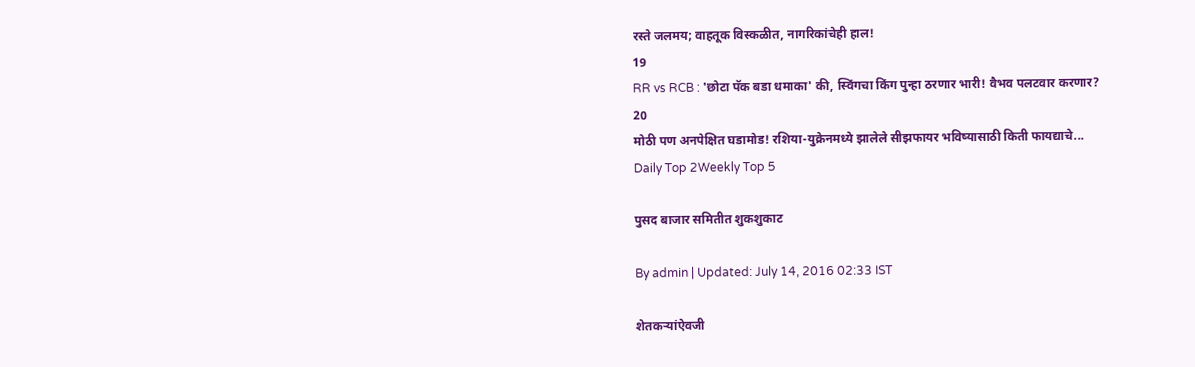रस्ते जलमय; वाहतूक विस्कळीत, नागरिकांचेही हाल!
19
RR vs RCB : 'छोटा पॅक बडा धमाका' की, स्विंगचा किंग पुन्हा ठरणार भारी! वैभव पलटवार करणार?
20
मोठी पण अनपेक्षित घडामोड! रशिया-युक्रेनमध्ये झालेले सीझफायर भविष्यासाठी किती फायद्याचे...
Daily Top 2Weekly Top 5

पुसद बाजार समितीत शुकशुकाट

By admin | Updated: July 14, 2016 02:33 IST

शेतकऱ्यांऐवजी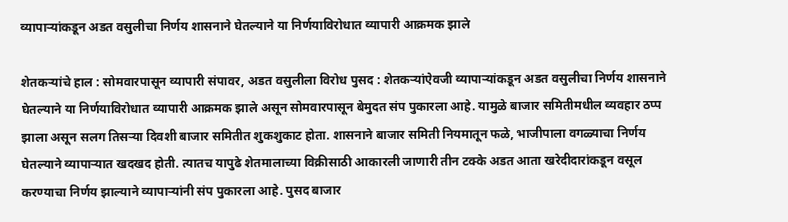व्यापाऱ्यांकडून अडत वसुलीचा निर्णय शासनाने घेतल्याने या निर्णयाविरोधात व्यापारी आक्रमक झाले

शेतकऱ्यांचे हाल : सोमवारपासून व्यापारी संपावर, अडत वसुलीला विरोध पुसद : शेतकऱ्यांऐवजी व्यापाऱ्यांकडून अडत वसुलीचा निर्णय शासनाने घेतल्याने या निर्णयाविरोधात व्यापारी आक्रमक झाले असून सोमवारपासून बेमुदत संप पुकारला आहे. यामुळे बाजार समितीमधील व्यवहार ठप्प झाला असून सलग तिसऱ्या दिवशी बाजार समितीत शुकशुकाट होता. शासनाने बाजार समिती नियमातून फळे, भाजीपाला वगळ्याचा निर्णय घेतल्याने व्यापाऱ्यात खदखद होती. त्यातच यापुढे शेतमालाच्या विक्रीसाठी आकारली जाणारी तीन टक्के अडत आता खरेदीदारांकडून वसूल करण्याचा निर्णय झाल्याने व्यापाऱ्यांनी संप पुकारला आहे. पुसद बाजार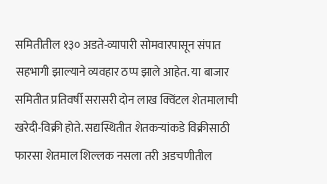समितीतील १३० अडते-व्यापारी सोमवारपासून संपात सहभागी झाल्याने व्यवहार ठप्प झाले आहेत. या बाजार समितीत प्रतिवर्षी सरासरी दोन लाख क्विंटल शेतमालाची खरेदी-विक्री होते. सद्यस्थितीत शेतकऱ्यांकडे विक्रीसाठी फारसा शेतमाल शिल्लक नसला तरी अडचणीतील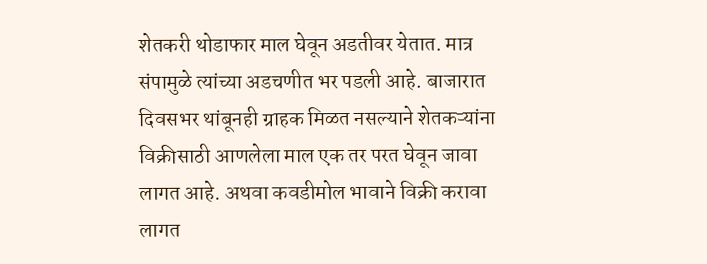शेतकरी थोडाफार माल घेवून अडतीवर येतात. मात्र संपामुळे त्यांच्या अडचणीत भर पडली आहे. बाजारात दिवसभर थांबूनही ग्राहक मिळत नसल्याने शेतकऱ्यांना विक्रीसाठी आणलेला माल एक तर परत घेवून जावा लागत आहे. अथवा कवडीमोल भावाने विक्री करावा लागत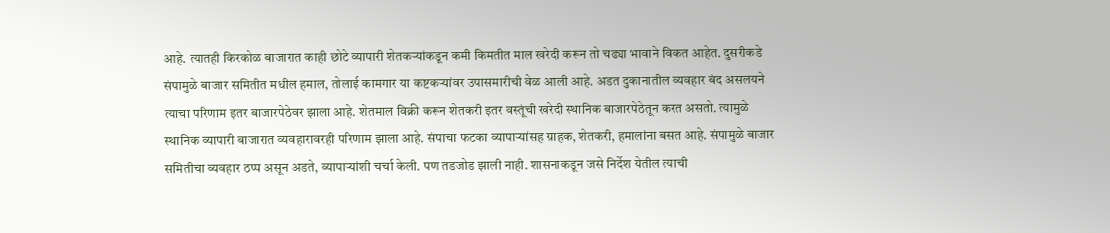आहे. त्यातही किरकोळ बाजारात काही छोटे व्यापारी शेतकऱ्यांकडून कमी किमतीत माल खरेदी करून तो चढ्या भावाने विकत आहेत. दुसरीकडे संपामुळे बाजार समितीत मधील हमाल, तोलाई कामगार या कष्टकऱ्यांवर उपासमारीची वेळ आली आहे. अडत दुकानातील व्यवहार बंद असलयने त्याचा परिणाम इतर बाजारपेठेवर झाला आहे. शेतमाल विक्री करून शेतकरी इतर वस्तूंची खरेदी स्थानिक बाजारपेठेतून करत असतो. त्यामुळे स्थानिक व्यापारी बाजारात व्यवहारावरही परिणाम झाला आहे. संपाचा फटका व्यापाऱ्यांसह ग्राहक, शेतकरी, हमालांना बसत आहे. संपामुळे बाजार समितीचा व्यवहार ठप्प असून अडते, व्यापाऱ्यांशी चर्चा केली. पण तडजोड झाली नाही. शासनाकडून जसे निर्देश येतील त्याची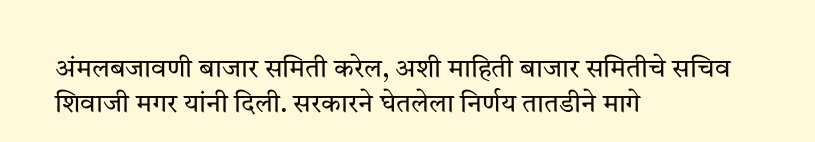अंमलबजावणी बाजार समिती करेल, अशी माहिती बाजार समितीचे सचिव शिवाजी मगर यांनी दिली. सरकारने घेतलेला निर्णय तातडीने मागे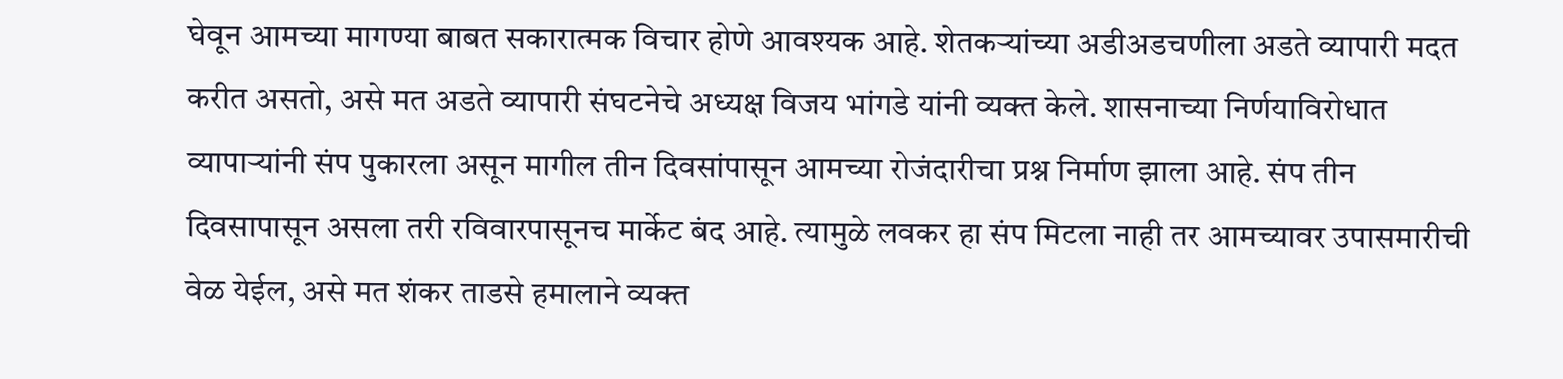घेवून आमच्या मागण्या बाबत सकारात्मक विचार होणे आवश्यक आहे. शेतकऱ्यांच्या अडीअडचणीला अडते व्यापारी मदत करीत असतो, असे मत अडते व्यापारी संघटनेचे अध्यक्ष विजय भांगडे यांनी व्यक्त केले. शासनाच्या निर्णयाविरोधात व्यापाऱ्यांनी संप पुकारला असून मागील तीन दिवसांपासून आमच्या रोजंदारीचा प्रश्न निर्माण झाला आहे. संप तीन दिवसापासून असला तरी रविवारपासूनच मार्केट बंद आहे. त्यामुळे लवकर हा संप मिटला नाही तर आमच्यावर उपासमारीची वेळ येईल, असे मत शंकर ताडसे हमालाने व्यक्त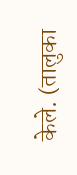केले. (तालुका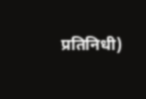प्रतिनिधी)